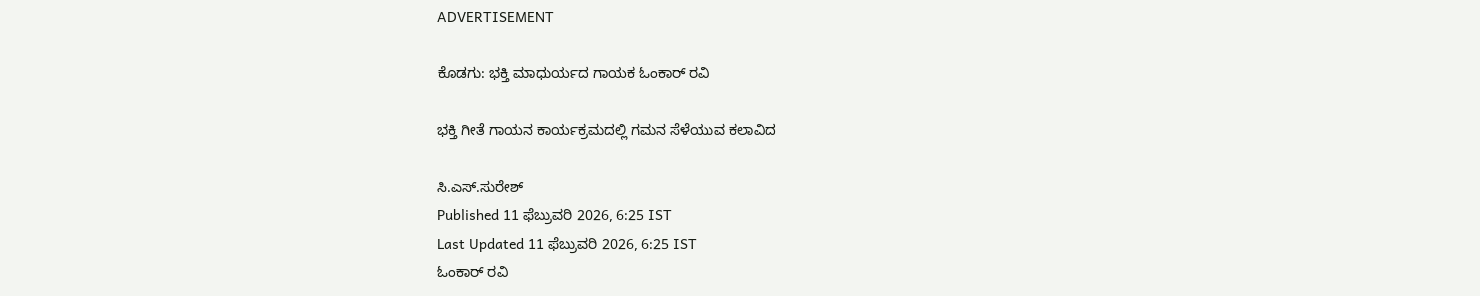ADVERTISEMENT

ಕೊಡಗು: ಭಕ್ತಿ ಮಾಧುರ್ಯದ ಗಾಯಕ ಓಂಕಾರ್ ರವಿ

ಭಕ್ತಿ ಗೀತೆ ಗಾಯನ ಕಾರ್ಯಕ್ರಮದಲ್ಲಿ ಗಮನ ಸೆಳೆಯುವ ಕಲಾವಿದ

ಸಿ.ಎಸ್.ಸುರೇಶ್
Published 11 ಫೆಬ್ರುವರಿ 2026, 6:25 IST
Last Updated 11 ಫೆಬ್ರುವರಿ 2026, 6:25 IST
ಓಂಕಾರ್ ರವಿ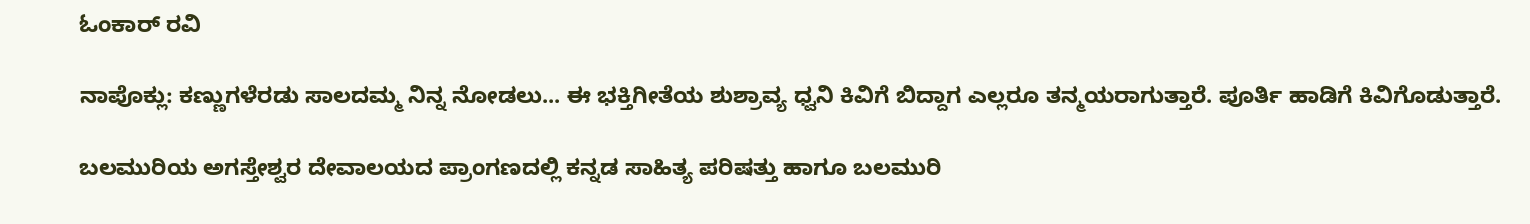ಓಂಕಾರ್ ರವಿ

ನಾಪೊಕ್ಲು: ಕಣ್ಣುಗಳೆರಡು ಸಾಲದಮ್ಮ ನಿನ್ನ ನೋಡಲು... ಈ ಭಕ್ತಿಗೀತೆಯ ಶುಶ್ರಾವ್ಯ ಧ್ವನಿ ಕಿವಿಗೆ ಬಿದ್ದಾಗ ಎಲ್ಲರೂ ತನ್ಮಯರಾಗುತ್ತಾರೆ. ಪೂರ್ತಿ ಹಾಡಿಗೆ ಕಿವಿಗೊಡುತ್ತಾರೆ.

ಬಲಮುರಿಯ ಅಗಸ್ತೇಶ್ವರ ದೇವಾಲಯದ ಪ್ರಾಂಗಣದಲ್ಲಿ ಕನ್ನಡ ಸಾಹಿತ್ಯ ಪರಿಷತ್ತು ಹಾಗೂ ಬಲಮುರಿ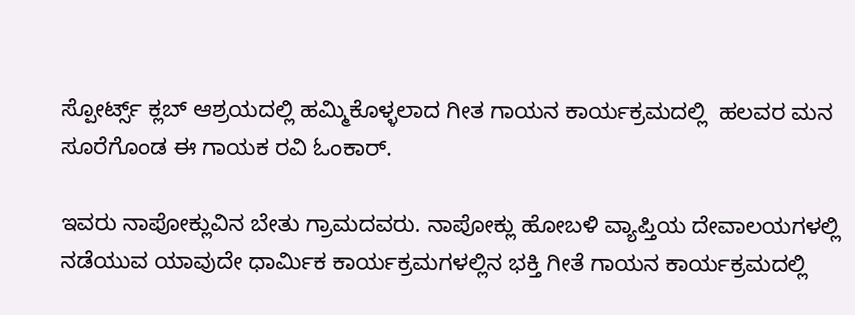ಸ್ಪೋರ್ಟ್ಸ್ ಕ್ಲಬ್ ಆಶ್ರಯದಲ್ಲಿ ಹಮ್ಮಿಕೊಳ್ಳಲಾದ ಗೀತ ಗಾಯನ ಕಾರ್ಯಕ್ರಮದಲ್ಲಿ  ಹಲವರ ಮನ ಸೂರೆಗೊಂಡ ಈ ಗಾಯಕ ರವಿ ಓಂಕಾರ್.

ಇವರು ನಾಪೋಕ್ಲುವಿನ ಬೇತು ಗ್ರಾಮದವರು. ನಾಪೋಕ್ಲು ಹೋಬಳಿ ವ್ಯಾಪ್ತಿಯ ದೇವಾಲಯಗಳಲ್ಲಿ ನಡೆಯುವ ಯಾವುದೇ ಧಾರ್ಮಿಕ ಕಾರ್ಯಕ್ರಮಗಳಲ್ಲಿನ ಭಕ್ತಿ ಗೀತೆ ಗಾಯನ ಕಾರ್ಯಕ್ರಮದಲ್ಲಿ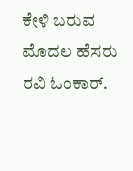ಕೇಳಿ ಬರುವ ಮೊದಲ ಹೆಸರು ರವಿ ಓಂಕಾರ್.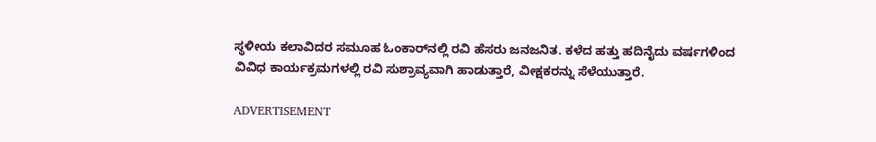ಸ್ಥಳೀಯ ಕಲಾವಿದರ ಸಮೂಹ ಓಂಕಾರ್‌ನಲ್ಲಿ ರವಿ ಹೆಸರು ಜನಜನಿತ. ಕಳೆದ ಹತ್ತು ಹದಿನೈದು ವರ್ಷಗಳಿಂದ ವಿವಿಧ ಕಾರ್ಯಕ್ರಮಗಳಲ್ಲಿ ರವಿ ಸುಶ್ರಾವ್ಯವಾಗಿ ಹಾಡುತ್ತಾರೆ, ವೀಕ್ಷಕರನ್ನು ಸೆಳೆಯುತ್ತಾರೆ.

ADVERTISEMENT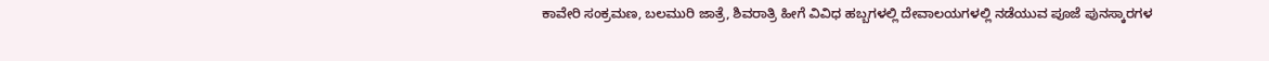ಕಾವೇರಿ ಸಂಕ್ರಮಣ, ಬಲಮುರಿ ಜಾತ್ರೆ, ಶಿವರಾತ್ರಿ ಹೀಗೆ ವಿವಿಧ ಹಬ್ಬಗಳಲ್ಲಿ ದೇವಾಲಯಗಳಲ್ಲಿ ನಡೆಯುವ ಪೂಜೆ ಪುನಸ್ಕಾರಗಳ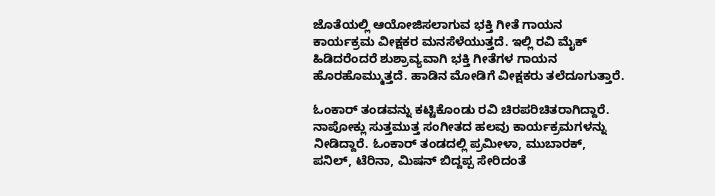ಜೊತೆಯಲ್ಲಿ ಆಯೋಜಿಸಲಾಗುವ ಭಕ್ತಿ ಗೀತೆ ಗಾಯನ ಕಾರ್ಯಕ್ರಮ ವೀಕ್ಷಕರ ಮನಸೆಳೆಯುತ್ತದೆ. ಇಲ್ಲಿ ರವಿ ಮೈಕ್ ಹಿಡಿದರೆಂದರೆ ಶುಶ್ರಾವ್ಯವಾಗಿ ಭಕ್ತಿ ಗೀತೆಗಳ ಗಾಯನ ಹೊರಹೊಮ್ಮುತ್ತದೆ. ಹಾಡಿನ ಮೋಡಿಗೆ ವೀಕ್ಷಕರು ತಲೆದೂಗುತ್ತಾರೆ.

ಓಂಕಾರ್ ತಂಡವನ್ನು ಕಟ್ಟಿಕೊಂಡು ರವಿ ಚಿರಪರಿಚಿತರಾಗಿದ್ದಾರೆ. ನಾಪೋಕ್ಲು ಸುತ್ತಮುತ್ತ ಸಂಗೀತದ ಹಲವು ಕಾರ್ಯಕ್ರಮಗಳನ್ನು ನೀಡಿದ್ದಾರೆ. ಓಂಕಾರ್ ತಂಡದಲ್ಲಿ ಪ್ರಮೀಳಾ, ಮುಬಾರಕ್, ಪನಿಲ್, ಟೆರಿನಾ, ಮಿಷನ್ ಬಿದ್ದಪ್ಪ ಸೇರಿದಂತೆ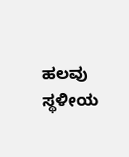ಹಲವು ಸ್ಥಳೀಯ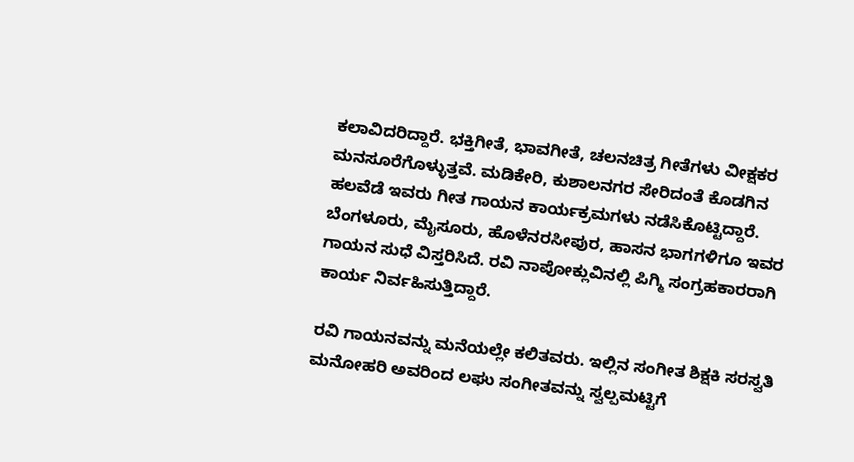ಕಲಾವಿದರಿದ್ದಾರೆ. ಭಕ್ತಿಗೀತೆ, ಭಾವಗೀತೆ, ಚಲನಚಿತ್ರ ಗೀತೆಗಳು ವೀಕ್ಷಕರ ಮನಸೂರೆಗೊಳ್ಳುತ್ತವೆ. ಮಡಿಕೇರಿ, ಕುಶಾಲನಗರ ಸೇರಿದಂತೆ ಕೊಡಗಿನ ಹಲವೆಡೆ ಇವರು ಗೀತ ಗಾಯನ ಕಾರ್ಯಕ್ರಮಗಳು ನಡೆಸಿಕೊಟ್ಟಿದ್ದಾರೆ. ಬೆಂಗಳೂರು, ಮೈಸೂರು, ಹೊಳೆನರಸೀಪುರ, ಹಾಸನ ಭಾಗಗಳಿಗೂ ಇವರ ಗಾಯನ ಸುಧೆ ವಿಸ್ತರಿಸಿದೆ. ರವಿ ನಾಪೋಕ್ಲುವಿನಲ್ಲಿ ಪಿಗ್ಮಿ ಸಂಗ್ರಹಕಾರರಾಗಿ ಕಾರ್ಯ ನಿರ್ವಹಿಸುತ್ತಿದ್ದಾರೆ.

ರವಿ ಗಾಯನವನ್ನು ಮನೆಯಲ್ಲೇ ಕಲಿತವರು. ಇಲ್ಲಿನ ಸಂಗೀತ ಶಿಕ್ಷಕಿ ಸರಸ್ವತಿ ಮನೋಹರಿ ಅವರಿಂದ ಲಘು ಸಂಗೀತವನ್ನು ಸ್ವಲ್ಪಮಟ್ಟಿಗೆ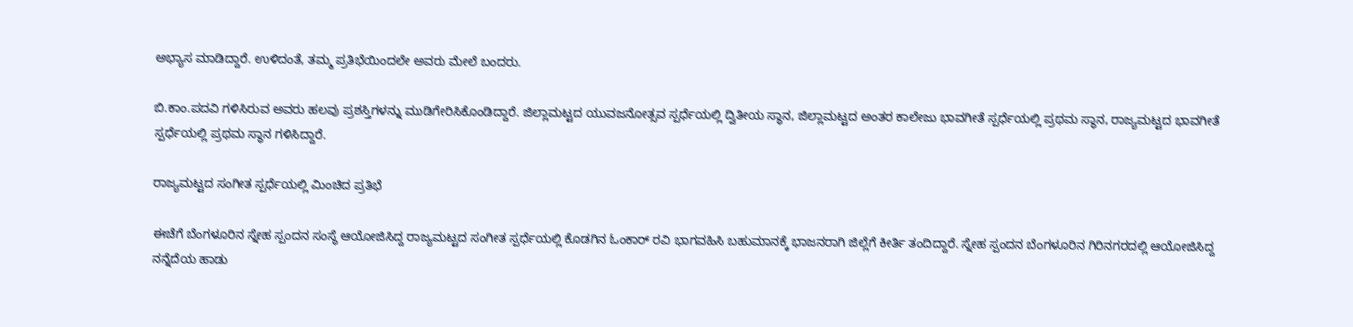ಅಭ್ಯಾಸ ಮಾಡಿದ್ದಾರೆ. ಉಳಿದಂತೆ, ತಮ್ಮ ಪ್ರತಿಭೆಯಿಂದಲೇ ಅವರು ಮೇಲೆ ಬಂದರು.

ಬಿ.ಕಾಂ.ಪದವಿ ಗಳಿಸಿರುವ ಅವರು ಹಲವು ಪ್ರಶಸ್ತಿಗಳನ್ನು ಮುಡಿಗೇರಿಸಿಕೊಂಡಿದ್ದಾರೆ. ಜಿಲ್ಲಾಮಟ್ಟದ ಯುವಜನೋತ್ಸವ ಸ್ಪರ್ಧೆಯಲ್ಲಿ ದ್ವಿತೀಯ ಸ್ಥಾನ, ಜಿಲ್ಲಾಮಟ್ಟದ ಅಂತರ ಕಾಲೇಜು ಭಾವಗೀತೆ ಸ್ಪರ್ಧೆಯಲ್ಲಿ ಪ್ರಥಮ ಸ್ಥಾನ, ರಾಜ್ಯಮಟ್ಟದ ಭಾವಗೀತೆ ಸ್ಪರ್ಧೆಯಲ್ಲಿ ಪ್ರಥಮ ಸ್ಥಾನ ಗಳಿಸಿದ್ದಾರೆ.

ರಾಜ್ಯಮಟ್ಟದ ಸಂಗೀತ ಸ್ಪರ್ಧೆಯಲ್ಲಿ ಮಿಂಚಿದ ಪ್ರತಿಭೆ

ಈಚೆಗೆ ಬೆಂಗಳೂರಿನ ಸ್ನೇಹ ಸ್ಪಂದನ ಸಂಸ್ಥೆ ಆಯೋಜಿಸಿದ್ದ ರಾಜ್ಯಮಟ್ಟದ ಸಂಗೀತ ಸ್ಪರ್ಧೆಯಲ್ಲಿ ಕೊಡಗಿನ ಓಂಕಾರ್ ರವಿ ಭಾಗವಹಿಸಿ ಬಹುಮಾನಕ್ಕೆ ಭಾಜನರಾಗಿ ಜಿಲ್ಲೆಗೆ ಕೀರ್ತಿ ತಂದಿದ್ದಾರೆ. ಸ್ನೇಹ ಸ್ಪಂದನ ಬೆಂಗಳೂರಿನ ಗಿರಿನಗರದಲ್ಲಿ ಆಯೋಜಿಸಿದ್ದ ನನ್ನೆದೆಯ ಹಾಡು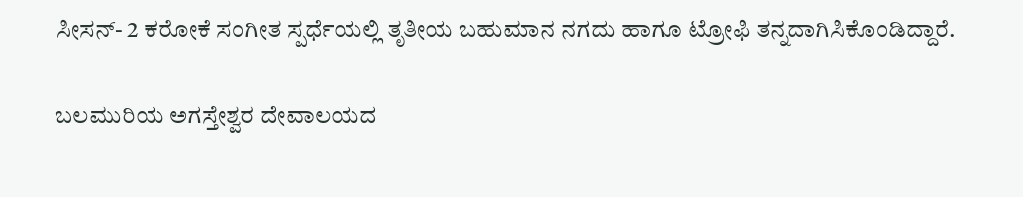ಸೀಸನ್- 2 ಕರೋಕೆ ಸಂಗೀತ ಸ್ಪರ್ಧೆಯಲ್ಲಿ ತೃತೀಯ ಬಹುಮಾನ ನಗದು ಹಾಗೂ ಟ್ರೋಫಿ ತನ್ನದಾಗಿಸಿಕೊಂಡಿದ್ದಾರೆ.

ಬಲಮುರಿಯ ಅಗಸ್ತೇಶ್ವರ ದೇವಾಲಯದ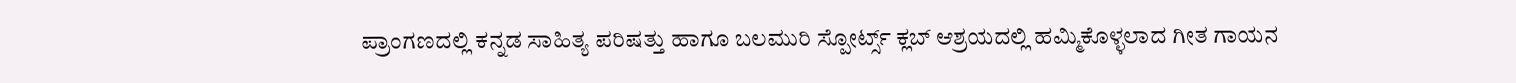ಪ್ರಾಂಗಣದಲ್ಲಿ ಕನ್ನಡ ಸಾಹಿತ್ಯ ಪರಿಷತ್ತು ಹಾಗೂ ಬಲಮುರಿ ಸ್ಪೋರ್ಟ್ಸ್ ಕ್ಲಬ್ ಆಶ್ರಯದಲ್ಲಿ ಹಮ್ಮಿಕೊಳ್ಳಲಾದ ಗೀತ ಗಾಯನ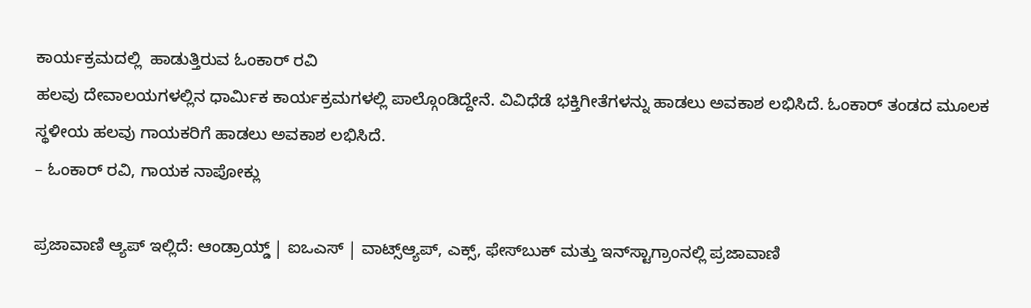ಕಾರ್ಯಕ್ರಮದಲ್ಲಿ  ಹಾಡುತ್ತಿರುವ ಓಂಕಾರ್ ರವಿ
ಹಲವು ದೇವಾಲಯಗಳಲ್ಲಿನ ಧಾರ್ಮಿಕ ಕಾರ್ಯಕ್ರಮಗಳಲ್ಲಿ ಪಾಲ್ಗೊಂಡಿದ್ದೇನೆ. ವಿವಿಧೆಡೆ ಭಕ್ತಿಗೀತೆಗಳನ್ನು ಹಾಡಲು ಅವಕಾಶ ಲಭಿಸಿದೆ. ಓಂಕಾರ್ ತಂಡದ ಮೂಲಕ ಸ್ಥಳೀಯ ಹಲವು ಗಾಯಕರಿಗೆ ಹಾಡಲು ಅವಕಾಶ ಲಭಿಸಿದೆ.
– ಓಂಕಾರ್ ರವಿ, ಗಾಯಕ ನಾಪೋಕ್ಲು

ಪ್ರಜಾವಾಣಿ ಆ್ಯಪ್ ಇಲ್ಲಿದೆ: ಆಂಡ್ರಾಯ್ಡ್ | ಐಒಎಸ್ | ವಾಟ್ಸ್ಆ್ಯಪ್, ಎಕ್ಸ್, ಫೇಸ್‌ಬುಕ್ ಮತ್ತು ಇನ್‌ಸ್ಟಾಗ್ರಾಂನಲ್ಲಿ ಪ್ರಜಾವಾಣಿ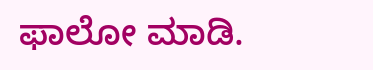ಫಾಲೋ ಮಾಡಿ.